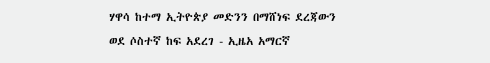ሃዋሳ ከተማ ኢትዮጵያ መድንን በማሸነፍ ደረጃውን ወደ ሶስተኛ ከፍ አደረገ - ኢዜአ አማርኛ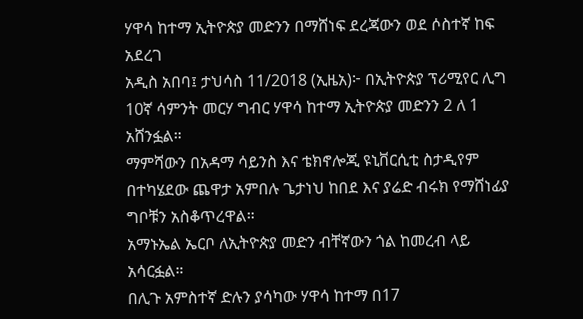ሃዋሳ ከተማ ኢትዮጵያ መድንን በማሸነፍ ደረጃውን ወደ ሶስተኛ ከፍ አደረገ
አዲስ አበባ፤ ታህሳስ 11/2018 (ኢዜአ)፦ በኢትዮጵያ ፕሪሚየር ሊግ 10ኛ ሳምንት መርሃ ግብር ሃዋሳ ከተማ ኢትዮጵያ መድንን 2 ለ 1 አሸንፏል።
ማምሻውን በአዳማ ሳይንስ እና ቴክኖሎጂ ዩኒቨርሲቲ ስታዲየም በተካሄደው ጨዋታ አምበሉ ጌታነህ ከበደ እና ያሬድ ብሩክ የማሸነፊያ ግቦቹን አስቆጥረዋል።
አማኑኤል ኤርቦ ለኢትዮጵያ መድን ብቸኛውን ጎል ከመረብ ላይ አሳርፏል።
በሊጉ አምስተኛ ድሉን ያሳካው ሃዋሳ ከተማ በ17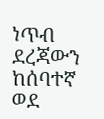ነጥብ ደረጃውን ከሰባተኛ ወደ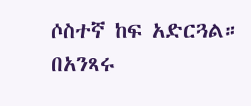ሶስተኛ ከፍ አድርጓል።
በአንጻሩ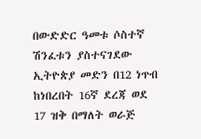በውድድር ዓመቱ ሶስተኛ ሽንፈቱን ያስተናገደው ኢትዮጵያ መድን በ12 ነጥብ ከነበረበት 16ኛ ደረጃ ወደ 17 ዝቅ በማለት ወራጅ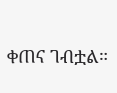ቀጠና ገብቷል።